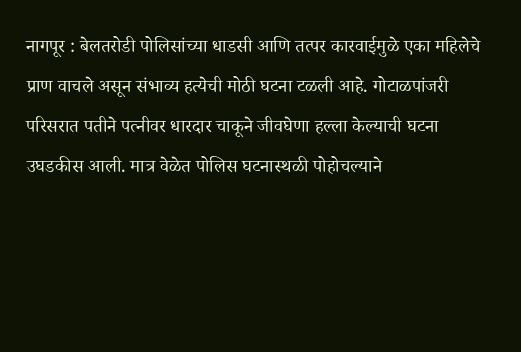नागपूर : बेलतरोडी पोलिसांच्या धाडसी आणि तत्पर कारवाईमुळे एका महिलेचे प्राण वाचले असून संभाव्य हत्येची मोठी घटना टळली आहे. गोटाळपांजरी परिसरात पतीने पत्नीवर धारदार चाकूने जीवघेणा हल्ला केल्याची घटना उघडकीस आली. मात्र वेळेत पोलिस घटनास्थळी पोहोचल्याने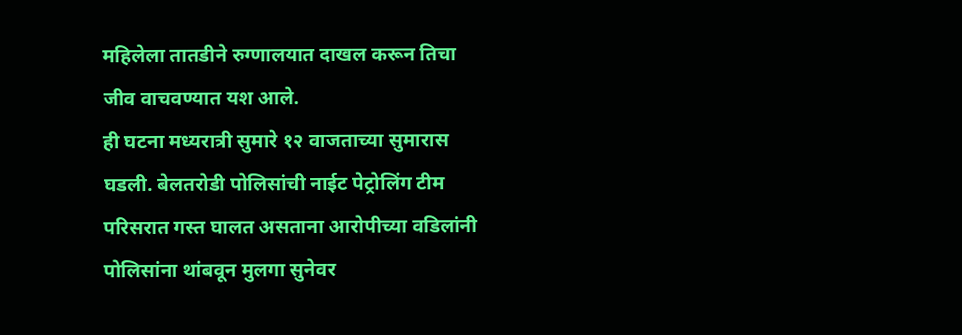महिलेला तातडीने रुग्णालयात दाखल करून तिचा जीव वाचवण्यात यश आले.
ही घटना मध्यरात्री सुमारे १२ वाजताच्या सुमारास घडली. बेलतरोडी पोलिसांची नाईट पेट्रोलिंग टीम परिसरात गस्त घालत असताना आरोपीच्या वडिलांनी पोलिसांना थांबवून मुलगा सुनेवर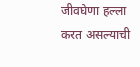जीवघेणा हल्ला करत असल्याची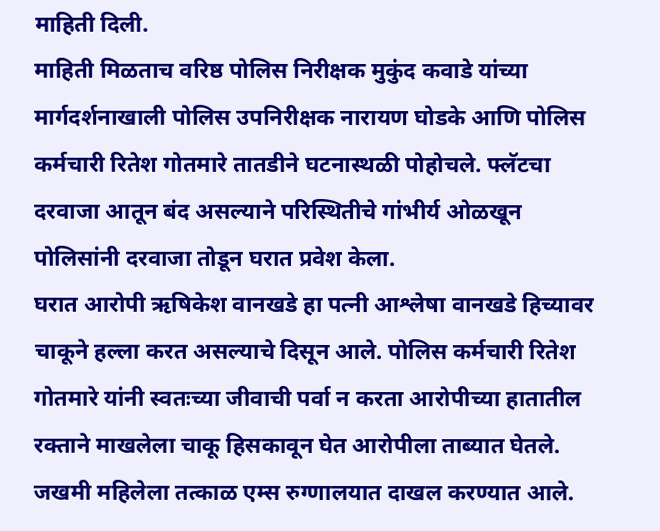माहिती दिली.
माहिती मिळताच वरिष्ठ पोलिस निरीक्षक मुकुंद कवाडे यांच्या मार्गदर्शनाखाली पोलिस उपनिरीक्षक नारायण घोडके आणि पोलिस कर्मचारी रितेश गोतमारे तातडीने घटनास्थळी पोहोचले. फ्लॅटचा दरवाजा आतून बंद असल्याने परिस्थितीचे गांभीर्य ओळखून पोलिसांनी दरवाजा तोडून घरात प्रवेश केला.
घरात आरोपी ऋषिकेश वानखडे हा पत्नी आश्लेषा वानखडे हिच्यावर चाकूने हल्ला करत असल्याचे दिसून आले. पोलिस कर्मचारी रितेश गोतमारे यांनी स्वतःच्या जीवाची पर्वा न करता आरोपीच्या हातातील रक्ताने माखलेला चाकू हिसकावून घेत आरोपीला ताब्यात घेतले.
जखमी महिलेला तत्काळ एम्स रुग्णालयात दाखल करण्यात आले.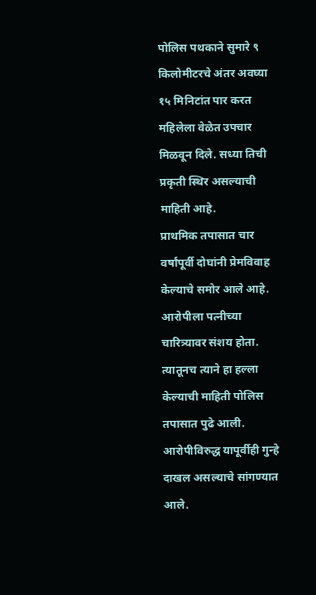पोलिस पथकाने सुमारे ९ किलोमीटरचे अंतर अवघ्या १५ मिनिटांत पार करत महिलेला वेळेत उपचार मिळवून दिले. सध्या तिची प्रकृती स्थिर असल्याची माहिती आहे.
प्राथमिक तपासात चार वर्षांपूर्वी दोघांनी प्रेमविवाह केल्याचे समोर आले आहे. आरोपीला पत्नीच्या चारित्र्यावर संशय होता. त्यातूनच त्याने हा हल्ला केल्याची माहिती पोलिस तपासात पुढे आली. आरोपीविरुद्ध यापूर्वीही गुन्हे दाखल असल्याचे सांगण्यात आले.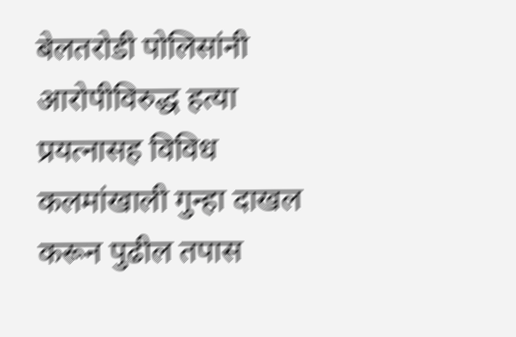बेलतरोडी पोलिसांनी आरोपीविरुद्ध हत्या प्रयत्नासह विविध कलमांखाली गुन्हा दाखल करून पुढील तपास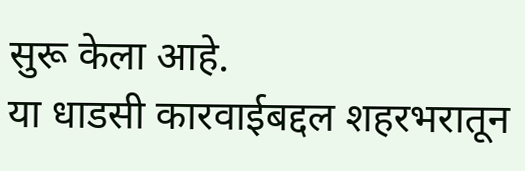सुरू केला आहे.
या धाडसी कारवाईबद्दल शहरभरातून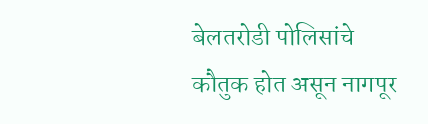बेलतरोडी पोलिसांचे कौतुक होत असून नागपूर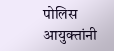पोलिस आयुक्तांनी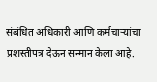संबंधित अधिकारी आणि कर्मचाऱ्यांचा प्रशस्तीपत्र देऊन सन्मान केला आहे.